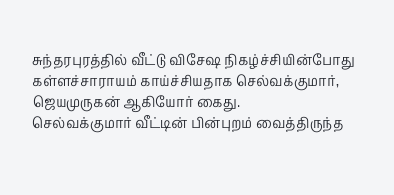சுந்தரபுரத்தில் வீட்டு விசேஷ நிகழ்ச்சியின்போது கள்ளச்சாராயம் காய்ச்சியதாக செல்வக்குமார், ஜெயமுருகன் ஆகியோர் கைது.
செல்வக்குமார் வீட்டின் பின்புறம் வைத்திருந்த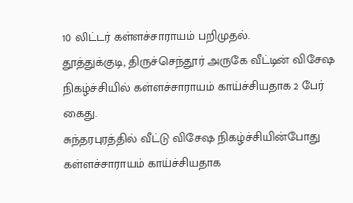10 லிட்டர் கள்ளச்சாராயம் பறிமுதல்.
தூத்துக்குடி, திருச்செந்தூர் அருகே வீட்டின் விசேஷ நிகழ்ச்சியில் கள்ளச்சாராயம் காய்ச்சியதாக 2 பேர் கைது.
சுந்தரபுரத்தில் வீட்டு விசேஷ நிகழ்ச்சியின்போது கள்ளச்சாராயம் காய்ச்சியதாக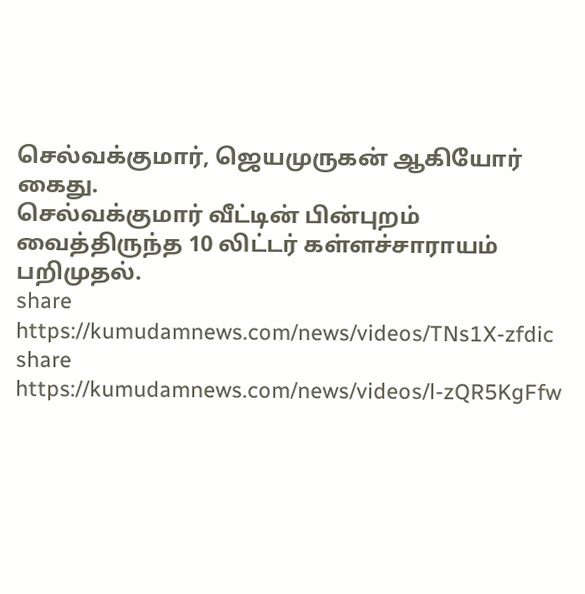செல்வக்குமார், ஜெயமுருகன் ஆகியோர் கைது.
செல்வக்குமார் வீட்டின் பின்புறம் வைத்திருந்த 10 லிட்டர் கள்ளச்சாராயம் பறிமுதல்.
share
https://kumudamnews.com/news/videos/TNs1X-zfdic
share
https://kumudamnews.com/news/videos/l-zQR5KgFfw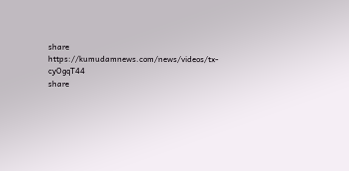share
https://kumudamnews.com/news/videos/tx-cyOgqT44
share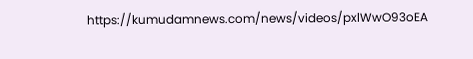https://kumudamnews.com/news/videos/pxlWwO93oEA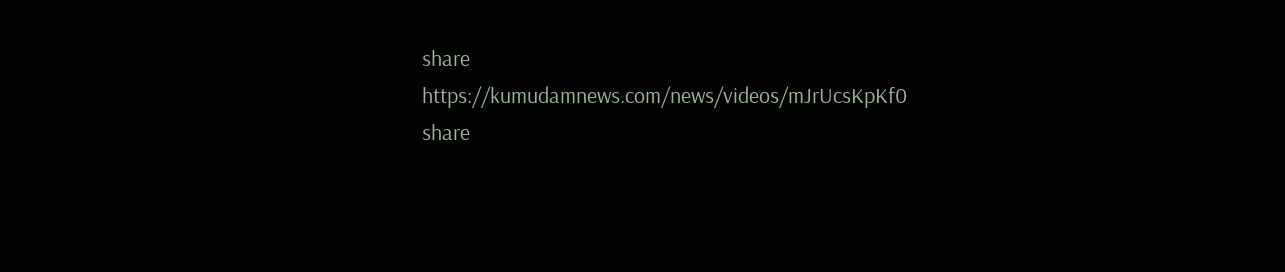share
https://kumudamnews.com/news/videos/mJrUcsKpKf0
share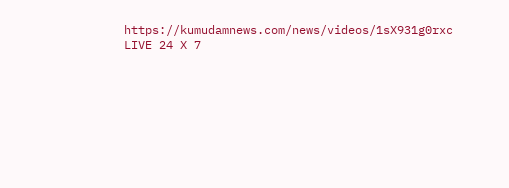https://kumudamnews.com/news/videos/1sX931g0rxc
LIVE 24 X 7